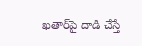ఖ‌తార్‌పై దాడి చేస్తే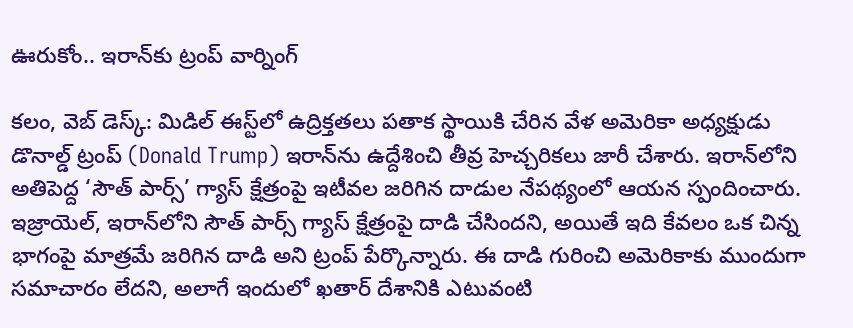ఊరుకోం.. ఇరాన్‌కు ట్రంప్ వార్నింగ్‌

క‌లం, వెబ్ డెస్క్‌: మిడిల్ ఈస్ట్‌లో ఉద్రిక్తతలు పతాక స్థాయికి చేరిన వేళ అమెరికా అధ్యక్షుడు డొనాల్డ్ ట్రంప్ (Donald Trump) ఇరాన్‌ను ఉద్దేశించి తీవ్ర హెచ్చరికలు జారీ చేశారు. ఇరాన్‌లోని అతిపెద్ద ‘సౌత్ పార్స్’ గ్యాస్ క్షేత్రంపై ఇటీవల జరిగిన దాడుల నేపథ్యంలో ఆయన స్పందించారు. ఇజ్రాయెల్, ఇరాన్‌లోని సౌత్ పార్స్ గ్యాస్ క్షేత్రంపై దాడి చేసిందని, అయితే ఇది కేవలం ఒక చిన్న భాగంపై మాత్రమే జరిగిన దాడి అని ట్రంప్‌ పేర్కొన్నారు. ఈ దాడి గురించి అమెరికాకు ముందుగా సమాచారం లేదని, అలాగే ఇందులో ఖతార్ దేశానికి ఎటువంటి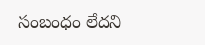సంబంధం లేదని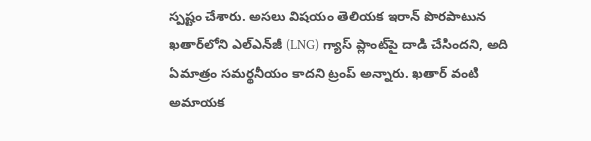స్పష్టం చేశారు. అసలు విషయం తెలియక ఇరాన్ పొరపాటున ఖతార్‌లోని ఎల్‌ఎన్‌జీ (LNG) గ్యాస్ ప్లాంట్‌పై దాడి చేసిందని, అది ఏమాత్రం సమర్థనీయం కాదని ట్రంప్ అన్నారు. ఖతార్ వంటి అమాయక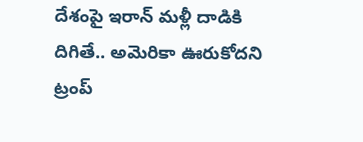దేశంపై ఇరాన్ మళ్లీ దాడికి దిగితే.. అమెరికా ఊరుకోద‌ని ట్రంప్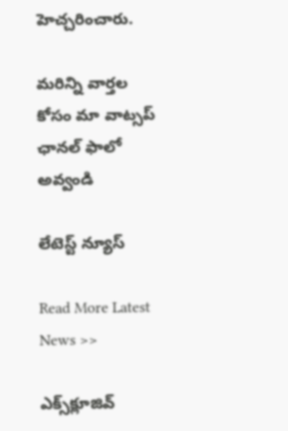హెచ్చ‌రించారు.

మ‌రిన్ని వార్త‌ల కోసం మా వాట్స‌ప్ ఛాన‌ల్ ఫాలో అవ్వండి

లేటెస్ట్ న్యూస్‌

Read More Latest News >>

ఎక్స్‌క్లూజివ్‌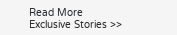Read More Exclusive Stories >>